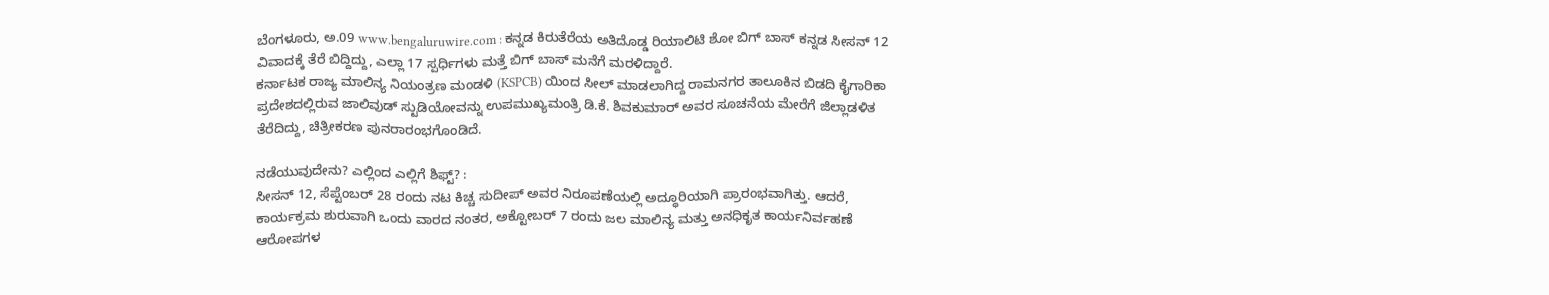ಬೆಂಗಳೂರು, ಅ.09 www.bengaluruwire.com : ಕನ್ನಡ ಕಿರುತೆರೆಯ ಅತಿದೊಡ್ಡ ರಿಯಾಲಿಟಿ ಶೋ ಬಿಗ್ ಬಾಸ್ ಕನ್ನಡ ಸೀಸನ್ 12 ವಿವಾದಕ್ಕೆ ತೆರೆ ಬಿದ್ದಿದ್ದು, ಎಲ್ಲಾ 17 ಸ್ಪರ್ಧಿಗಳು ಮತ್ತೆ ಬಿಗ್ ಬಾಸ್ ಮನೆಗೆ ಮರಳಿದ್ದಾರೆ.
ಕರ್ನಾಟಕ ರಾಜ್ಯ ಮಾಲಿನ್ಯ ನಿಯಂತ್ರಣ ಮಂಡಳಿ (KSPCB) ಯಿಂದ ಸೀಲ್ ಮಾಡಲಾಗಿದ್ದ ರಾಮನಗರ ತಾಲೂಕಿನ ಬಿಡದಿ ಕೈಗಾರಿಕಾ ಪ್ರದೇಶದಲ್ಲಿರುವ ಜಾಲಿವುಡ್ ಸ್ಟುಡಿಯೋವನ್ನು ಉಪಮುಖ್ಯಮಂತ್ರಿ ಡಿ.ಕೆ. ಶಿವಕುಮಾರ್ ಅವರ ಸೂಚನೆಯ ಮೇರೆಗೆ ಜಿಲ್ಲಾಡಳಿತ ತೆರೆದಿದ್ದು, ಚಿತ್ರೀಕರಣ ಪುನರಾರಂಭಗೊಂಡಿದೆ.

ನಡೆಯುವುದೇನು? ಎಲ್ಲಿಂದ ಎಲ್ಲಿಗೆ ಶಿಫ್ಟ್? :
ಸೀಸನ್ 12, ಸೆಪ್ಟೆಂಬರ್ 28 ರಂದು ನಟ ಕಿಚ್ಚ ಸುದೀಪ್ ಅವರ ನಿರೂಪಣೆಯಲ್ಲಿ ಅದ್ಧೂರಿಯಾಗಿ ಪ್ರಾರಂಭವಾಗಿತ್ತು. ಆದರೆ, ಕಾರ್ಯಕ್ರಮ ಶುರುವಾಗಿ ಒಂದು ವಾರದ ನಂತರ, ಅಕ್ಟೋಬರ್ 7 ರಂದು ಜಲ ಮಾಲಿನ್ಯ ಮತ್ತು ಅನಧಿಕೃತ ಕಾರ್ಯನಿರ್ವಹಣೆ ಆರೋಪಗಳ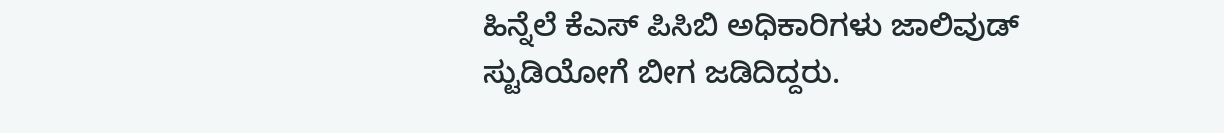ಹಿನ್ನೆಲೆ ಕೆಎಸ್ ಪಿಸಿಬಿ ಅಧಿಕಾರಿಗಳು ಜಾಲಿವುಡ್ ಸ್ಟುಡಿಯೋಗೆ ಬೀಗ ಜಡಿದಿದ್ದರು.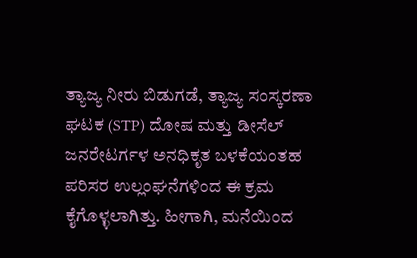ತ್ಯಾಜ್ಯ ನೀರು ಬಿಡುಗಡೆ, ತ್ಯಾಜ್ಯ ಸಂಸ್ಕರಣಾ ಘಟಕ (STP) ದೋಷ ಮತ್ತು ಡೀಸೆಲ್ ಜನರೇಟರ್ಗಳ ಅನಧಿಕೃತ ಬಳಕೆಯಂತಹ ಪರಿಸರ ಉಲ್ಲಂಘನೆಗಳಿಂದ ಈ ಕ್ರಮ ಕೈಗೊಳ್ಳಲಾಗಿತ್ತು. ಹೀಗಾಗಿ, ಮನೆಯಿಂದ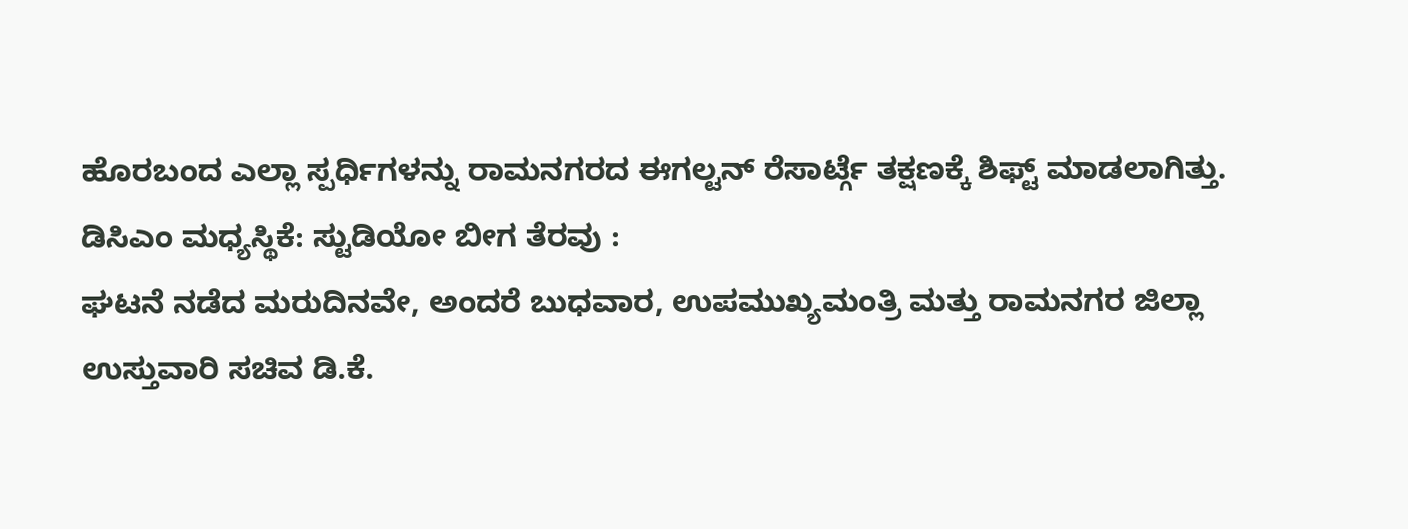ಹೊರಬಂದ ಎಲ್ಲಾ ಸ್ಪರ್ಧಿಗಳನ್ನು ರಾಮನಗರದ ಈಗಲ್ಟನ್ ರೆಸಾರ್ಟ್ಗೆ ತಕ್ಷಣಕ್ಕೆ ಶಿಫ್ಟ್ ಮಾಡಲಾಗಿತ್ತು.
ಡಿಸಿಎಂ ಮಧ್ಯಸ್ಥಿಕೆ: ಸ್ಟುಡಿಯೋ ಬೀಗ ತೆರವು :
ಘಟನೆ ನಡೆದ ಮರುದಿನವೇ, ಅಂದರೆ ಬುಧವಾರ, ಉಪಮುಖ್ಯಮಂತ್ರಿ ಮತ್ತು ರಾಮನಗರ ಜಿಲ್ಲಾ ಉಸ್ತುವಾರಿ ಸಚಿವ ಡಿ.ಕೆ.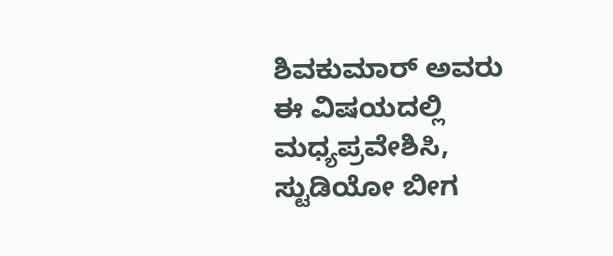ಶಿವಕುಮಾರ್ ಅವರು ಈ ವಿಷಯದಲ್ಲಿ ಮಧ್ಯಪ್ರವೇಶಿಸಿ, ಸ್ಟುಡಿಯೋ ಬೀಗ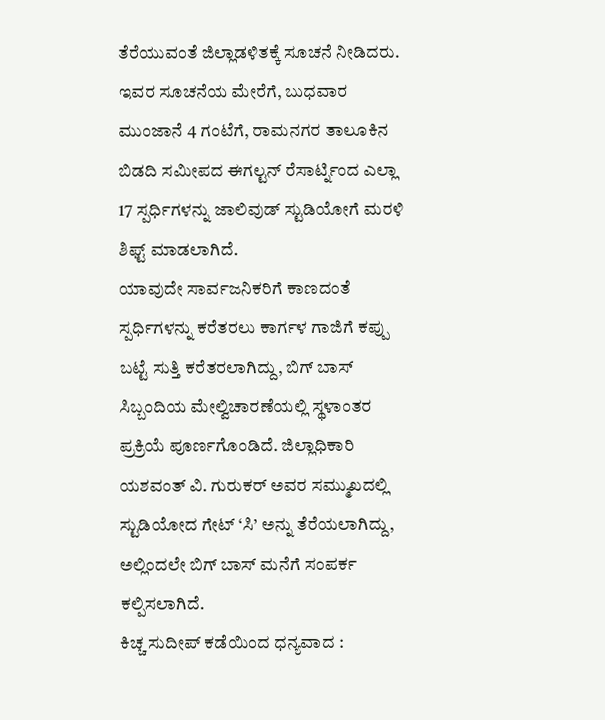ತೆರೆಯುವಂತೆ ಜಿಲ್ಲಾಡಳಿತಕ್ಕೆ ಸೂಚನೆ ನೀಡಿದರು.
ಇವರ ಸೂಚನೆಯ ಮೇರೆಗೆ, ಬುಧವಾರ ಮುಂಜಾನೆ 4 ಗಂಟೆಗೆ, ರಾಮನಗರ ತಾಲೂಕಿನ ಬಿಡದಿ ಸಮೀಪದ ಈಗಲ್ಟನ್ ರೆಸಾರ್ಟ್ನಿಂದ ಎಲ್ಲಾ 17 ಸ್ಪರ್ಧಿಗಳನ್ನು ಜಾಲಿವುಡ್ ಸ್ಟುಡಿಯೋಗೆ ಮರಳಿ ಶಿಫ್ಟ್ ಮಾಡಲಾಗಿದೆ.
ಯಾವುದೇ ಸಾರ್ವಜನಿಕರಿಗೆ ಕಾಣದಂತೆ ಸ್ಪರ್ಧಿಗಳನ್ನು ಕರೆತರಲು ಕಾರ್ಗಳ ಗಾಜಿಗೆ ಕಪ್ಪು ಬಟ್ಟೆ ಸುತ್ತಿ ಕರೆತರಲಾಗಿದ್ದು, ಬಿಗ್ ಬಾಸ್ ಸಿಬ್ಬಂದಿಯ ಮೇಲ್ವಿಚಾರಣೆಯಲ್ಲಿ ಸ್ಥಳಾಂತರ ಪ್ರಕ್ರಿಯೆ ಪೂರ್ಣಗೊಂಡಿದೆ. ಜಿಲ್ಲಾಧಿಕಾರಿ ಯಶವಂತ್ ವಿ. ಗುರುಕರ್ ಅವರ ಸಮ್ಮುಖದಲ್ಲಿ ಸ್ಟುಡಿಯೋದ ಗೇಟ್ ‘ಸಿ’ ಅನ್ನು ತೆರೆಯಲಾಗಿದ್ದು, ಅಲ್ಲಿಂದಲೇ ಬಿಗ್ ಬಾಸ್ ಮನೆಗೆ ಸಂಪರ್ಕ ಕಲ್ಪಿಸಲಾಗಿದೆ.
ಕಿಚ್ಚ ಸುದೀಪ್ ಕಡೆಯಿಂದ ಧನ್ಯವಾದ :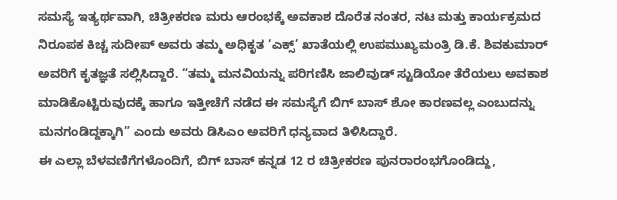ಸಮಸ್ಯೆ ಇತ್ಯರ್ಥವಾಗಿ, ಚಿತ್ರೀಕರಣ ಮರು ಆರಂಭಕ್ಕೆ ಅವಕಾಶ ದೊರೆತ ನಂತರ, ನಟ ಮತ್ತು ಕಾರ್ಯಕ್ರಮದ ನಿರೂಪಕ ಕಿಚ್ಚ ಸುದೀಪ್ ಅವರು ತಮ್ಮ ಅಧಿಕೃತ ‘ಎಕ್ಸ್’ ಖಾತೆಯಲ್ಲಿ ಉಪಮುಖ್ಯಮಂತ್ರಿ ಡಿ.ಕೆ. ಶಿವಕುಮಾರ್ ಅವರಿಗೆ ಕೃತಜ್ಞತೆ ಸಲ್ಲಿಸಿದ್ದಾರೆ. “ತಮ್ಮ ಮನವಿಯನ್ನು ಪರಿಗಣಿಸಿ ಜಾಲಿವುಡ್ ಸ್ಟುಡಿಯೋ ತೆರೆಯಲು ಅವಕಾಶ ಮಾಡಿಕೊಟ್ಟಿರುವುದಕ್ಕೆ ಹಾಗೂ ಇತ್ತೀಚೆಗೆ ನಡೆದ ಈ ಸಮಸ್ಯೆಗೆ ಬಿಗ್ ಬಾಸ್ ಶೋ ಕಾರಣವಲ್ಲ ಎಂಬುದನ್ನು ಮನಗಂಡಿದ್ದಕ್ಕಾಗಿ” ಎಂದು ಅವರು ಡಿಸಿಎಂ ಅವರಿಗೆ ಧನ್ಯವಾದ ತಿಳಿಸಿದ್ದಾರೆ.
ಈ ಎಲ್ಲಾ ಬೆಳವಣಿಗೆಗಳೊಂದಿಗೆ, ಬಿಗ್ ಬಾಸ್ ಕನ್ನಡ 12 ರ ಚಿತ್ರೀಕರಣ ಪುನರಾರಂಭಗೊಂಡಿದ್ದು,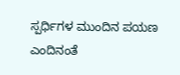ಸ್ಪರ್ಧಿಗಳ ಮುಂದಿನ ಪಯಣ ಎಂದಿನಂತೆ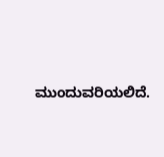ಮುಂದುವರಿಯಲಿದೆ.